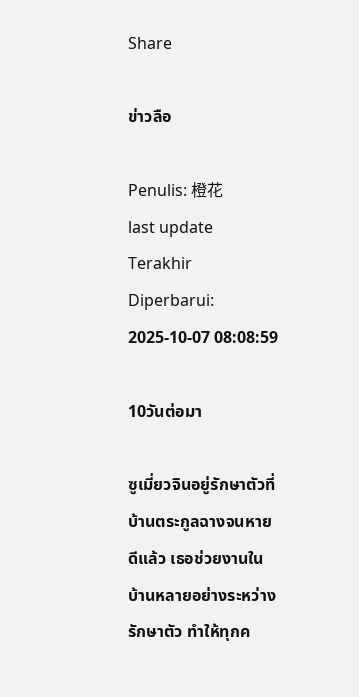Share

ข่าวลือ

Penulis: 橙花
last update Terakhir Diperbarui: 2025-10-07 08:08:59

10วันต่อมา

ซูเมี่ยวจินอยู่รักษาตัวที่บ้านตระกูลฉางจนหายดีแล้ว เธอช่วยงานในบ้านหลายอย่างระหว่างรักษาตัว ทำให้ทุกค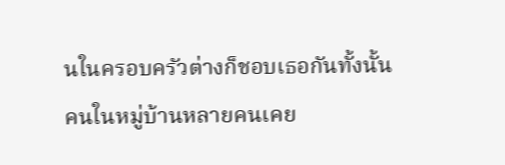นในครอบครัวต่างก็ชอบเธอกันทั้งนั้น คนในหมู่บ้านหลายคนเคย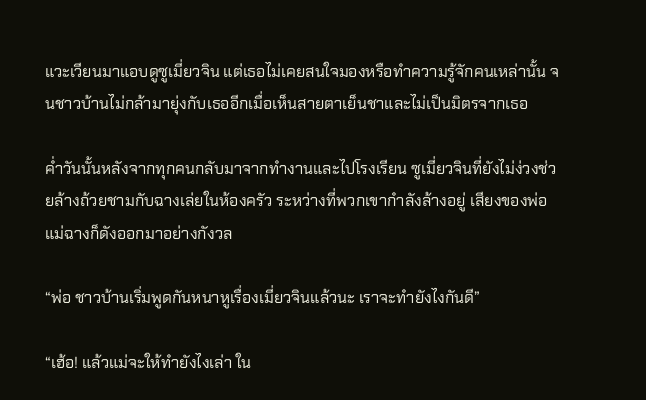แวะเวียนมาแอบดูซูเมี่ยวจิน แต่เธอไม่เคยสนใจมองหรือทำความรู้จักคนเหล่านั้น จนชาวบ้านไม่กล้ามายุ่งกับเธออีกเมื่อเห็นสายตาเย็นชาและไม่เป็นมิตรจากเธอ

ค่ำวันนั้นหลังจากทุกคนกลับมาจากทำงานและไปโรงเรียน ซูเมี่ยวจินที่ยังไม่ง่วงช่วยล้างถ้วยชามกับฉางเล่ยในห้องครัว ระหว่างที่พวกเขากำลังล้างอยู่ เสียงของพ่อแม่ฉางก็ดังออกมาอย่างกังวล

“พ่อ ชาวบ้านเริ่มพูดกันหนาหูเรื่องเมี่ยวจินแล้วนะ เราจะทำยังไงกันดี”

“เฮ้อ! แล้วแม่จะให้ทำยังไงเล่า ใน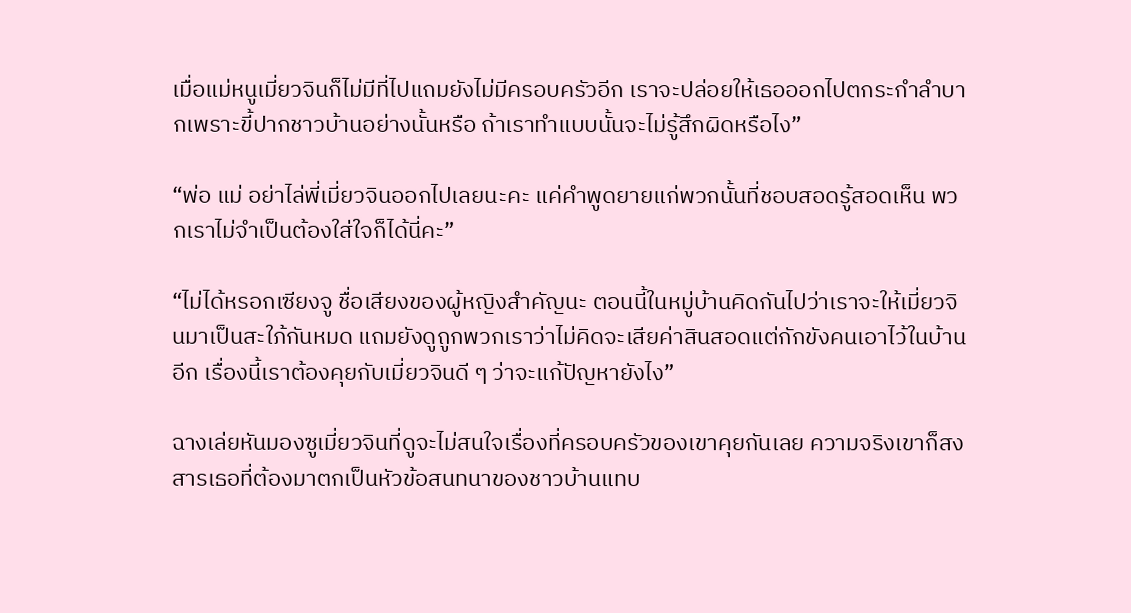เมื่อแม่หนูเมี่ยวจินก็ไม่มีที่ไปแถมยังไม่มีครอบครัวอีก เราจะปล่อยให้เธอออกไปตกระกำลำบากเพราะขี้ปากชาวบ้านอย่างนั้นหรือ ถ้าเราทำแบบนั้นจะไม่รู้สึกผิดหรือไง”

“พ่อ แม่ อย่าไล่พี่เมี่ยวจินออกไปเลยนะคะ แค่คำพูดยายแก่พวกนั้นที่ชอบสอดรู้สอดเห็น พวกเราไม่จำเป็นต้องใส่ใจก็ได้นี่คะ”

“ไม่ได้หรอกเซียงจู ชื่อเสียงของผู้หญิงสำคัญนะ ตอนนี้ในหมู่บ้านคิดกันไปว่าเราจะให้เมี่ยวจินมาเป็นสะใภ้กันหมด แถมยังดูถูกพวกเราว่าไม่คิดจะเสียค่าสินสอดแต่กักขังคนเอาไว้ในบ้านอีก เรื่องนี้เราต้องคุยกับเมี่ยวจินดี ๆ ว่าจะแก้ปัญหายังไง”

ฉางเล่ยหันมองซูเมี่ยวจินที่ดูจะไม่สนใจเรื่องที่ครอบครัวของเขาคุยกันเลย ความจริงเขาก็สงสารเธอที่ต้องมาตกเป็นหัวข้อสนทนาของชาวบ้านแทบ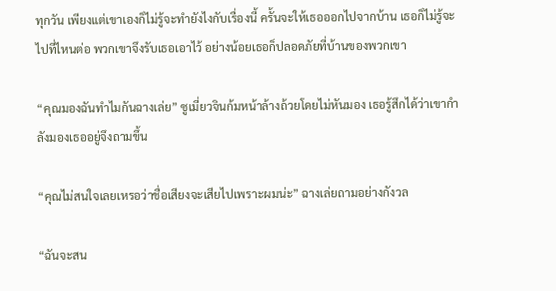ทุกวัน เพียงแต่เขาเองก็ไม่รู้จะทำยังไงกับเรื่องนี้ ครั้นจะให้เธอออกไปจากบ้าน เธอก็ไม่รู้จะไปที่ไหนต่อ พวกเขาจึงรับเธอเอาไว้ อย่างน้อยเธอก็ปลอดภัยที่บ้านของพวกเขา

“คุณมองฉันทำไมกันฉางเล่ย” ซูเมี่ยวจินก้มหน้าล้างถ้วยโดยไม่หันมอง เธอรู้สึกได้ว่าเขากำลังมองเธออยู่จึงถามขึ้น

“คุณไม่สนใจเลยเหรอว่าชื่อเสียงจะเสียไปเพราะผมน่ะ” ฉางเล่ยถามอย่างกังวล

“ฉันจะสน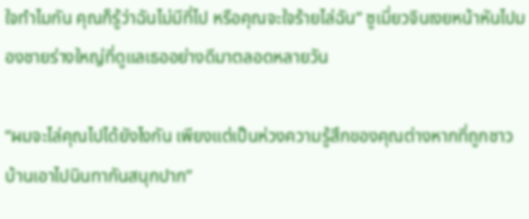ใจทำไมกัน คุณก็รู้ว่าฉันไม่มีที่ไป หรือคุณจะใจร้ายไล่ฉัน” ซูเมี่ยวจินเงยหน้าหันไปมองชายร่างใหญ่ที่ดูแลเธออย่างดีมาตลอดหลายวัน

“ผมจะไล่คุณไปได้ยังไงกัน เพียงแต่เป็นห่วงความรู้สึกของคุณต่างหากที่ถูกชาวบ้านเอาไปนินทากันสนุกปาก”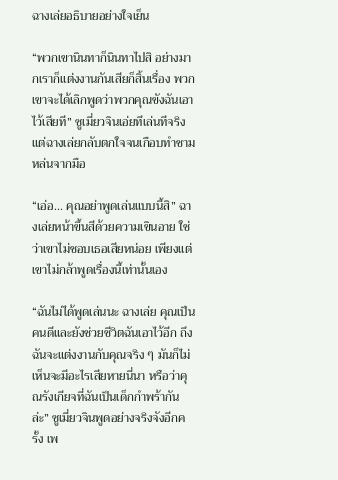ฉางเล่ยอธิบายอย่างใจเย็น

“พวกเขานินทาก็นินทาไปสิ อย่างมากเราก็แต่งงานกันเสียก็สิ้นเรื่อง พวกเขาจะได้เลิกพูดว่าพวกคุณขังฉันเอาไว้เสียที” ซูเมี่ยวจินเอ่ยทีเล่นทีจริง แต่ฉางเล่ยกลับตกใจจนเกือบทำชามหล่นจากมือ

“เอ่อ… คุณอย่าพูดเล่นแบบนี้สิ” ฉางเล่ยหน้าขึ้นสีด้วยความเขินอาย ใช่ว่าเขาไม่ชอบเธอเสียหน่อย เพียงแต่เขาไม่กล้าพูดเรื่องนี้เท่านั้นเอง

“ฉันไม่ได้พูดเล่นนะ ฉางเล่ย คุณเป็นคนดีและยังช่วยชีวิตฉันเอาไว้อีก ถึงฉันจะแต่งงานกับคุณจริง ๆ มันก็ไม่เห็นจะมีอะไรเสียหายนี่นา หรือว่าคุณรังเกียจที่ฉันเป็นเด็กกำพร้ากันล่ะ” ซูเมี่ยวจินพูดอย่างจริงจังอีกครั้ง เพ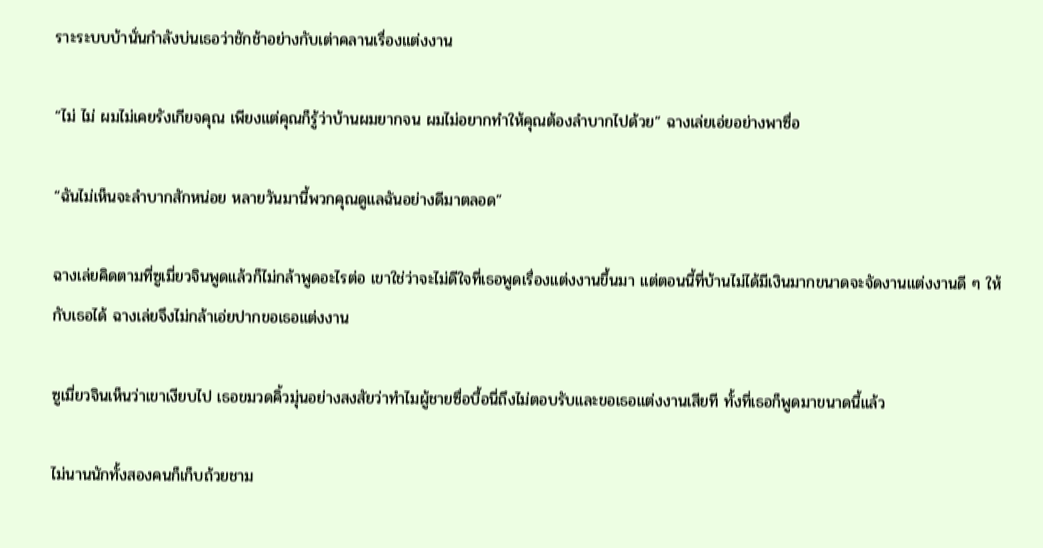ราะระบบบ้านั่นกำลังบ่นเธอว่าชักช้าอย่างกับเต่าคลานเรื่องแต่งงาน

“ไม่ ไม่ ผมไม่เคยรังเกียจคุณ เพียงแต่คุณก็รู้ว่าบ้านผมยากจน ผมไม่อยากทำให้คุณต้องลำบากไปด้วย” ฉางเล่ยเอ่ยอย่างพาซื่อ

“ฉันไม่เห็นจะลำบากสักหน่อย หลายวันมานี้พวกคุณดูแลฉันอย่างดีมาตลอด”

ฉางเล่ยคิดตามที่ซูเมี่ยวจินพูดแล้วก็ไม่กล้าพูดอะไรต่อ เขาใช่ว่าจะไม่ดีใจที่เธอพูดเรื่องแต่งงานขึ้นมา แต่ตอนนี้ที่บ้านไม่ได้มีเงินมากขนาดจะจัดงานแต่งงานดี ๆ ให้กับเธอได้ ฉางเล่ยจึงไม่กล้าเอ่ยปากขอเธอแต่งงาน

ซูเมี่ยวจินเห็นว่าเขาเงียบไป เธอขมวดคิ้วมุ่นอย่างสงสัยว่าทำไมผู้ชายซื่อบื้อนี่ถึงไม่ตอบรับและขอเธอแต่งงานเสียที ทั้งที่เธอก็พูดมาขนาดนี้แล้ว

ไม่นานนักทั้งสองคนก็เก็บถ้วยชาม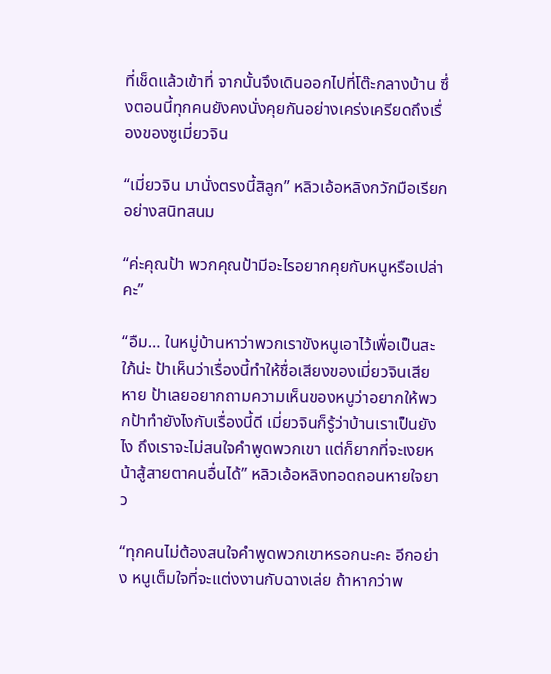ที่เช็ดแล้วเข้าที่ จากนั้นจึงเดินออกไปที่โต๊ะกลางบ้าน ซึ่งตอนนี้ทุกคนยังคงนั่งคุยกันอย่างเคร่งเครียดถึงเรื่องของซูเมี่ยวจิน

“เมี่ยวจิน มานั่งตรงนี้สิลูก” หลิวเอ้อหลิงกวักมือเรียกอย่างสนิทสนม

“ค่ะคุณป้า พวกคุณป้ามีอะไรอยากคุยกับหนูหรือเปล่าคะ”

“อืม… ในหมู่บ้านหาว่าพวกเราขังหนูเอาไว้เพื่อเป็นสะใภ้น่ะ ป้าเห็นว่าเรื่องนี้ทำให้ชื่อเสียงของเมี่ยวจินเสียหาย ป้าเลยอยากถามความเห็นของหนูว่าอยากให้พวกป้าทำยังไงกับเรื่องนี้ดี เมี่ยวจินก็รู้ว่าบ้านเราเป็นยังไง ถึงเราจะไม่สนใจคำพูดพวกเขา แต่ก็ยากที่จะเงยหน้าสู้สายตาคนอื่นได้” หลิวเอ้อหลิงทอดถอนหายใจยาว

“ทุกคนไม่ต้องสนใจคำพูดพวกเขาหรอกนะคะ อีกอย่าง หนูเต็มใจที่จะแต่งงานกับฉางเล่ย ถ้าหากว่าพ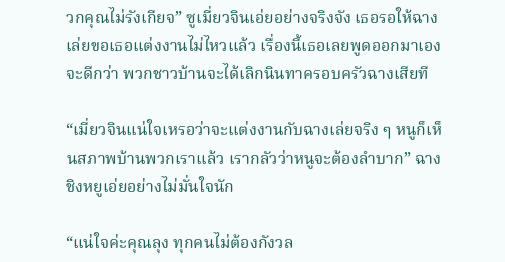วกคุณไม่รังเกียจ” ซูเมี่ยวจินเอ่ยอย่างจริงจัง เธอรอให้ฉางเล่ยขอเธอแต่งงานไม่ไหวแล้ว เรื่องนี้เธอเลยพูดออกมาเองจะดีกว่า พวกชาวบ้านจะได้เลิกนินทาครอบครัวฉางเสียที

“เมี่ยวจินแน่ใจเหรอว่าจะแต่งงานกับฉางเล่ยจริง ๆ หนูก็เห็นสภาพบ้านพวกเราแล้ว เรากลัวว่าหนูจะต้องลำบาก” ฉางชิงหยูเอ่ยอย่างไม่มั่นใจนัก

“แน่ใจค่ะคุณลุง ทุกคนไม่ต้องกังวล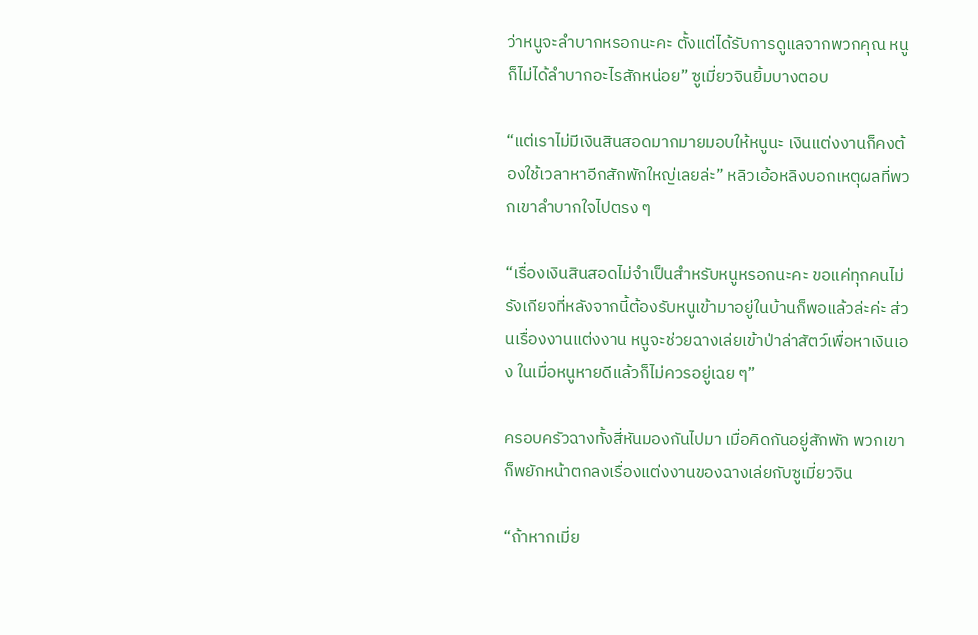ว่าหนูจะลำบากหรอกนะคะ ตั้งแต่ได้รับการดูแลจากพวกคุณ หนูก็ไม่ได้ลำบากอะไรสักหน่อย” ซูเมี่ยวจินยิ้มบางตอบ

“แต่เราไม่มีเงินสินสอดมากมายมอบให้หนูนะ เงินแต่งงานก็คงต้องใช้เวลาหาอีกสักพักใหญ่เลยล่ะ” หลิวเอ้อหลิงบอกเหตุผลที่พวกเขาลำบากใจไปตรง ๆ

“เรื่องเงินสินสอดไม่จำเป็นสำหรับหนูหรอกนะคะ ขอแค่ทุกคนไม่รังเกียจที่หลังจากนี้ต้องรับหนูเข้ามาอยู่ในบ้านก็พอแล้วล่ะค่ะ ส่วนเรื่องงานแต่งงาน หนูจะช่วยฉางเล่ยเข้าป่าล่าสัตว์เพื่อหาเงินเอง ในเมื่อหนูหายดีแล้วก็ไม่ควรอยู่เฉย ๆ”

ครอบครัวฉางทั้งสี่หันมองกันไปมา เมื่อคิดกันอยู่สักพัก พวกเขาก็พยักหน้าตกลงเรื่องแต่งงานของฉางเล่ยกับซูเมี่ยวจิน

“ถ้าหากเมี่ย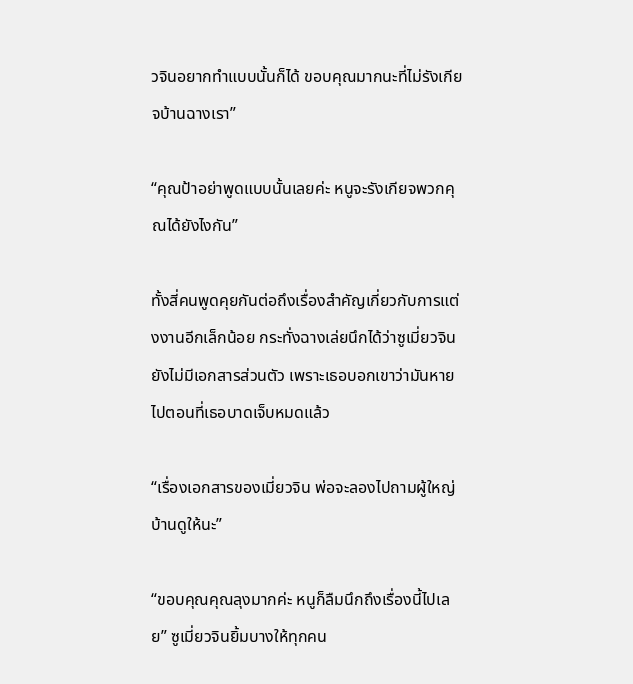วจินอยากทำแบบนั้นก็ได้ ขอบคุณมากนะที่ไม่รังเกียจบ้านฉางเรา”

“คุณป้าอย่าพูดแบบนั้นเลยค่ะ หนูจะรังเกียจพวกคุณได้ยังไงกัน”

ทั้งสี่คนพูดคุยกันต่อถึงเรื่องสำคัญเกี่ยวกับการแต่งงานอีกเล็กน้อย กระทั่งฉางเล่ยนึกได้ว่าซูเมี่ยวจินยังไม่มีเอกสารส่วนตัว เพราะเธอบอกเขาว่ามันหายไปตอนที่เธอบาดเจ็บหมดแล้ว

“เรื่องเอกสารของเมี่ยวจิน พ่อจะลองไปถามผู้ใหญ่บ้านดูให้นะ”

“ขอบคุณคุณลุงมากค่ะ หนูก็ลืมนึกถึงเรื่องนี้ไปเลย” ซูเมี่ยวจินยิ้มบางให้ทุกคน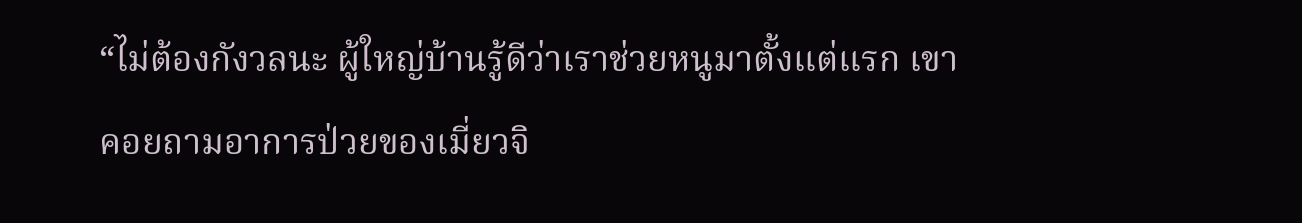“ไม่ต้องกังวลนะ ผู้ใหญ่บ้านรู้ดีว่าเราช่วยหนูมาตั้งแต่แรก เขาคอยถามอาการป่วยของเมี่ยวจิ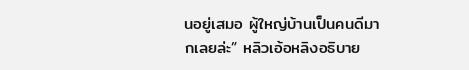นอยู่เสมอ ผู้ใหญ่บ้านเป็นคนดีมากเลยล่ะ” หลิวเอ้อหลิงอธิบาย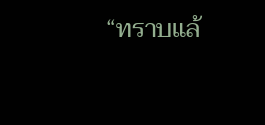“ทราบแล้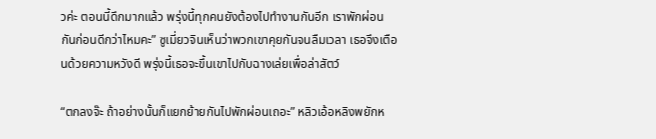วค่ะ ตอนนี้ดึกมากแล้ว พรุ่งนี้ทุกคนยังต้องไปทำงานกันอีก เราพักผ่อนกันก่อนดีกว่าไหมคะ” ซูเมี่ยวจินเห็นว่าพวกเขาคุยกันจนลืมเวลา เธอจึงเตือนด้วยความหวังดี พรุ่งนี้เธอจะขึ้นเขาไปกับฉางเล่ยเพื่อล่าสัตว์

“ตกลงจ๊ะ ถ้าอย่างนั้นก็แยกย้ายกันไปพักผ่อนเถอะ” หลิวเอ้อหลิงพยักห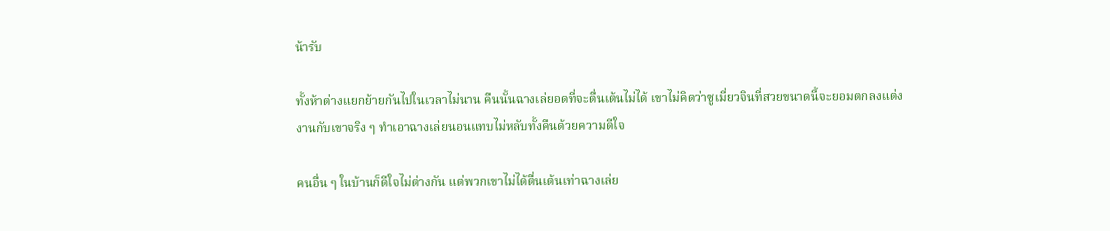น้ารับ

ทั้งห้าต่างแยกย้ายกันไปในเวลาไม่นาน คืนนั้นฉางเล่ยอดที่จะตื่นเต้นไม่ได้ เขาไม่คิดว่าซูเมี่ยวจินที่สวยขนาดนี้จะยอมตกลงแต่งงานกับเขาจริง ๆ ทำเอาฉางเล่ยนอนแทบไม่หลับทั้งคืนด้วยความดีใจ

คนอื่น ๆ ในบ้านก็ดีใจไม่ต่างกัน แต่พวกเขาไม่ได้ตื่นเต้นเท่าฉางเล่ย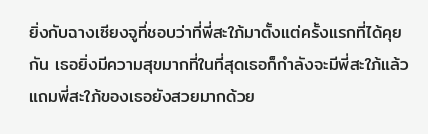ยิ่งกับฉางเซียงจูที่ชอบว่าที่พี่สะใภ้มาตั้งแต่ครั้งแรกที่ได้คุยกัน เธอยิ่งมีความสุขมากที่ในที่สุดเธอก็กำลังจะมีพี่สะใภ้แล้ว แถมพี่สะใภ้ของเธอยังสวยมากด้วย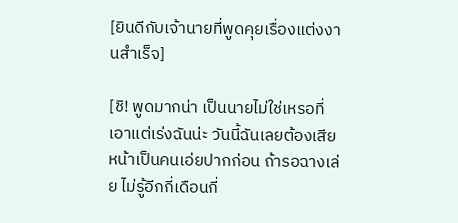[ยินดีกับเจ้านายที่พูดคุยเรื่องแต่งงานสำเร็จ]

[ชิ! พูดมากน่า เป็นนายไม่ใช่เหรอที่เอาแต่เร่งฉันน่ะ วันนี้ฉันเลยต้องเสียหน้าเป็นคนเอ่ยปากก่อน ถ้ารอฉางเล่ย ไม่รู้อีกกี่เดือนกี่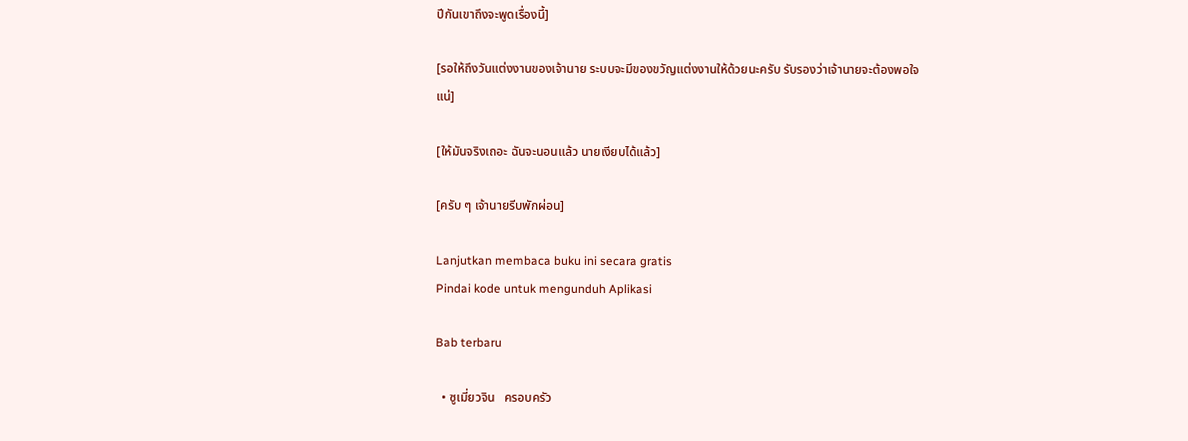ปีกันเขาถึงจะพูดเรื่องนี้]

[รอให้ถึงวันแต่งงานของเจ้านาย ระบบจะมีของขวัญแต่งงานให้ด้วยนะครับ รับรองว่าเจ้านายจะต้องพอใจแน่]

[ให้มันจริงเถอะ ฉันจะนอนแล้ว นายเงียบได้แล้ว]

[ครับ ๆ เจ้านายรีบพักผ่อน]

Lanjutkan membaca buku ini secara gratis
Pindai kode untuk mengunduh Aplikasi

Bab terbaru

  • ซูเมี่ยวจิน   ครอบครัว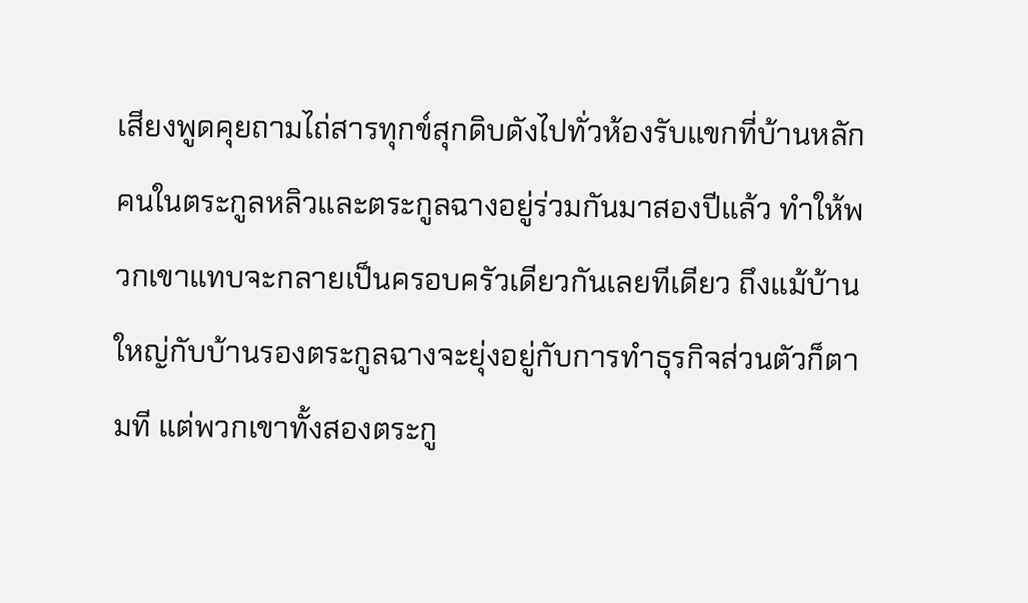เสียงพูดคุยถามไถ่สารทุกข์สุกดิบดังไปทั่วห้องรับแขกที่บ้านหลัก คนในตระกูลหลิวและตระกูลฉางอยู่ร่วมกันมาสองปีแล้ว ทำให้พวกเขาแทบจะกลายเป็นครอบครัวเดียวกันเลยทีเดียว ถึงแม้บ้านใหญ่กับบ้านรองตระกูลฉางจะยุ่งอยู่กับการทำธุรกิจส่วนตัวก็ตามที แต่พวกเขาทั้งสองตระกู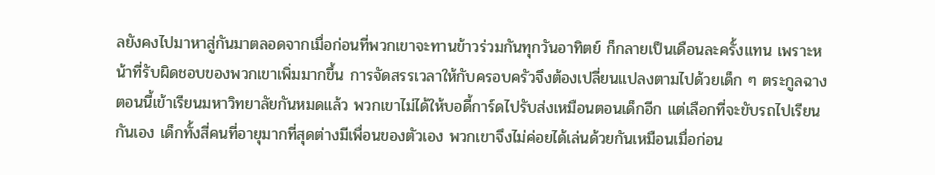ลยังคงไปมาหาสู่กันมาตลอดจากเมื่อก่อนที่พวกเขาจะทานข้าวร่วมกันทุกวันอาทิตย์ ก็กลายเป็นเดือนละครั้งแทน เพราะหน้าที่รับผิดชอบของพวกเขาเพิ่มมากขึ้น การจัดสรรเวลาให้กับครอบครัวจึงต้องเปลี่ยนแปลงตามไปด้วยเด็ก ๆ ตระกูลฉางตอนนี้เข้าเรียนมหาวิทยาลัยกันหมดแล้ว พวกเขาไม่ได้ให้บอดี้การ์ดไปรับส่งเหมือนตอนเด็กอีก แต่เลือกที่จะขับรถไปเรียนกันเอง เด็กทั้งสี่คนที่อายุมากที่สุดต่างมีเพื่อนของตัวเอง พวกเขาจึงไม่ค่อยได้เล่นด้วยกันเหมือนเมื่อก่อน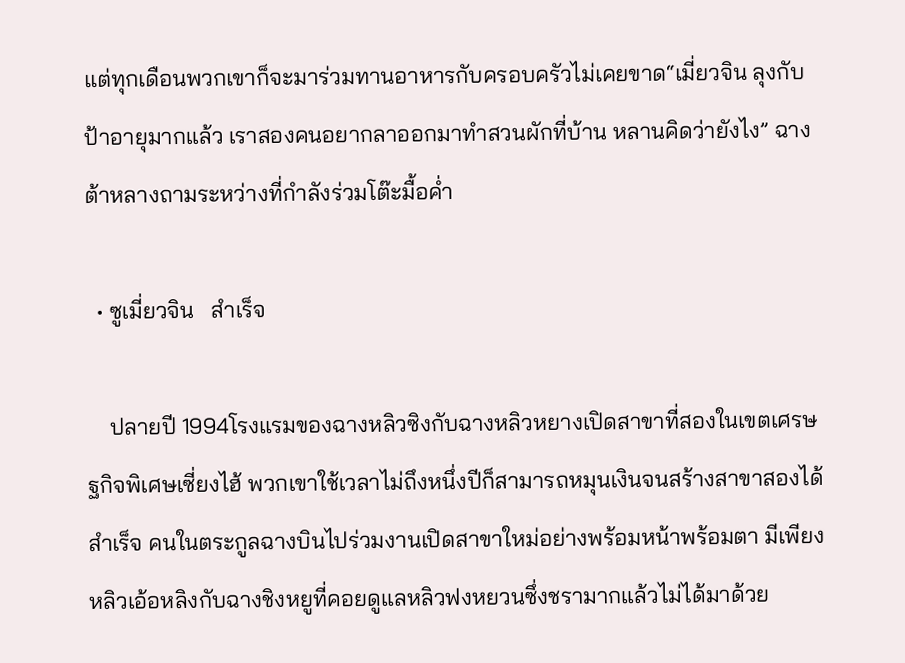แต่ทุกเดือนพวกเขาก็จะมาร่วมทานอาหารกับครอบครัวไม่เคยขาด“เมี่ยวจิน ลุงกับป้าอายุมากแล้ว เราสองคนอยากลาออกมาทำสวนผักที่บ้าน หลานคิดว่ายังไง” ฉางต้าหลางถามระหว่างที่กำลังร่วมโต๊ะมื้อค่ำ

  • ซูเมี่ยวจิน   สำเร็จ

    ปลายปี 1994โรงแรมของฉางหลิวซิงกับฉางหลิวหยางเปิดสาขาที่สองในเขตเศรษฐกิจพิเศษเซี่ยงไฮ้ พวกเขาใช้เวลาไม่ถึงหนึ่งปีก็สามารถหมุนเงินจนสร้างสาขาสองได้สำเร็จ คนในตระกูลฉางบินไปร่วมงานเปิดสาขาใหม่อย่างพร้อมหน้าพร้อมตา มีเพียงหลิวเอ้อหลิงกับฉางชิงหยูที่คอยดูแลหลิวฟงหยวนซึ่งชรามากแล้วไม่ได้มาด้วย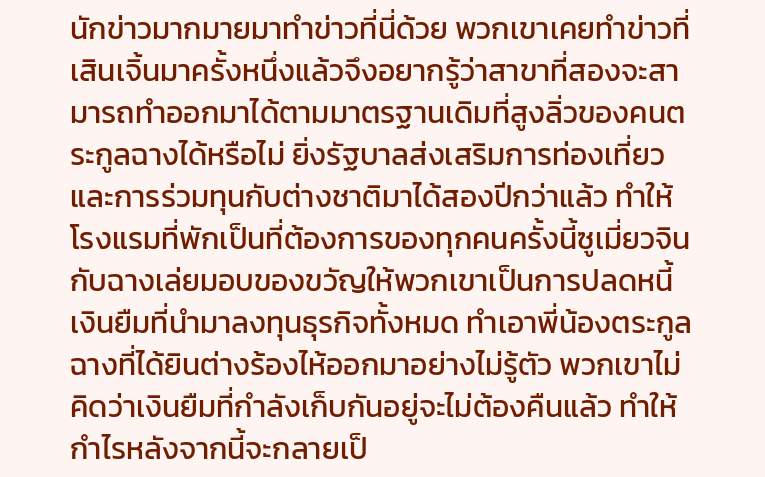นักข่าวมากมายมาทำข่าวที่นี่ด้วย พวกเขาเคยทำข่าวที่เสินเจิ้นมาครั้งหนึ่งแล้วจึงอยากรู้ว่าสาขาที่สองจะสามารถทำออกมาได้ตามมาตรฐานเดิมที่สูงลิ่วของคนตระกูลฉางได้หรือไม่ ยิ่งรัฐบาลส่งเสริมการท่องเที่ยวและการร่วมทุนกับต่างชาติมาได้สองปีกว่าแล้ว ทำให้โรงแรมที่พักเป็นที่ต้องการของทุกคนครั้งนี้ซูเมี่ยวจินกับฉางเล่ยมอบของขวัญให้พวกเขาเป็นการปลดหนี้เงินยืมที่นำมาลงทุนธุรกิจทั้งหมด ทำเอาพี่น้องตระกูลฉางที่ได้ยินต่างร้องไห้ออกมาอย่างไม่รู้ตัว พวกเขาไม่คิดว่าเงินยืมที่กำลังเก็บกันอยู่จะไม่ต้องคืนแล้ว ทำให้กำไรหลังจากนี้จะกลายเป็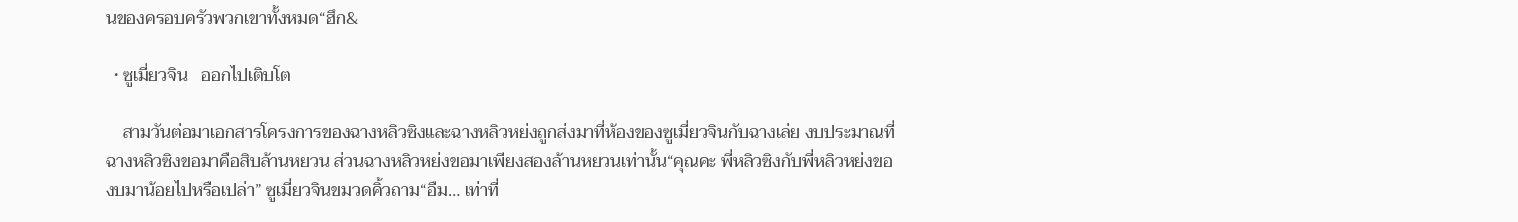นของครอบครัวพวกเขาทั้งหมด“ฮึก&

  • ซูเมี่ยวจิน   ออกไปเติบโต

    สามวันต่อมาเอกสารโครงการของฉางหลิวซิงและฉางหลิวหย่งถูกส่งมาที่ห้องของซูเมี่ยวจินกับฉางเล่ย งบประมาณที่ฉางหลิวซิงขอมาคือสิบล้านหยวน ส่วนฉางหลิวหย่งขอมาเพียงสองล้านหยวนเท่านั้น“คุณคะ พี่หลิวซิงกับพี่หลิวหย่งของบมาน้อยไปหรือเปล่า” ซูเมี่ยวจินขมวดคิ้วถาม“อืม… เท่าที่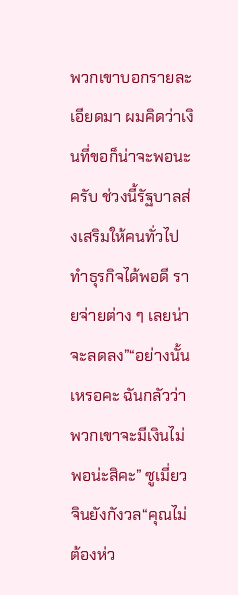พวกเขาบอกรายละเอียดมา ผมคิดว่าเงินที่ขอก็น่าจะพอนะครับ ช่วงนี้รัฐบาลส่งเสริมให้คนทั่วไปทำธุรกิจได้พอดี รายจ่ายต่าง ๆ เลยน่าจะลดลง”“อย่างนั้นเหรอคะ ฉันกลัวว่าพวกเขาจะมีเงินไม่พอน่ะสิคะ” ซูเมี่ยวจินยังกังวล“คุณไม่ต้องห่ว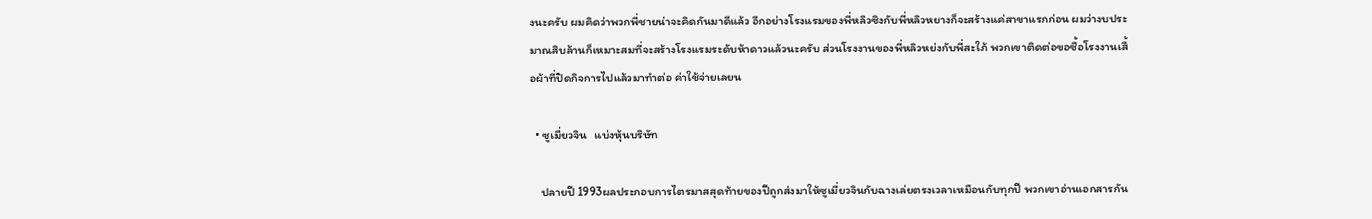งนะครับ ผมคิดว่าพวกพี่ชายน่าจะคิดกันมาดีแล้ว อีกอย่างโรงแรมของพี่หลิวซิงกับพี่หลิวหยางก็จะสร้างแค่สาขาแรกก่อน ผมว่างบประมาณสิบล้านก็เหมาะสมที่จะสร้างโรงแรมระดับห้าดาวแล้วนะครับ ส่วนโรงงานของพี่หลิวหย่งกับพี่สะใภ้ พวกเขาติดต่อขอซื้อโรงงานเสื้อผ้าที่ปิดกิจการไปแล้วมาทำต่อ ค่าใช้จ่ายเลยน

  • ซูเมี่ยวจิน   แบ่งหุ้นบริษัท

    ปลายปี 1993ผลประกอบการไตรมาสสุดท้ายของปีถูกส่งมาให้ซูเมี่ยวจินกับฉางเล่ยตรงเวลาเหมือนกับทุกปี พวกเขาอ่านเอกสารกัน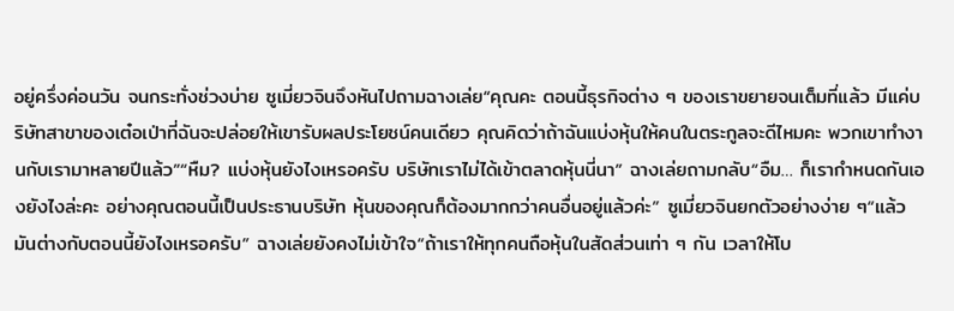อยู่ครึ่งค่อนวัน จนกระทั่งช่วงบ่าย ซูเมี่ยวจินจึงหันไปถามฉางเล่ย“คุณคะ ตอนนี้ธุรกิจต่าง ๆ ของเราขยายจนเต็มที่แล้ว มีแค่บริษัทสาขาของเต๋อเป่าที่ฉันจะปล่อยให้เขารับผลประโยชน์คนเดียว คุณคิดว่าถ้าฉันแบ่งหุ้นให้คนในตระกูลจะดีไหมคะ พวกเขาทำงานกับเรามาหลายปีแล้ว”“หืม? แบ่งหุ้นยังไงเหรอครับ บริษัทเราไม่ได้เข้าตลาดหุ้นนี่นา” ฉางเล่ยถามกลับ“อืม… ก็เรากำหนดกันเองยังไงล่ะคะ อย่างคุณตอนนี้เป็นประธานบริษัท หุ้นของคุณก็ต้องมากกว่าคนอื่นอยู่แล้วค่ะ” ซูเมี่ยวจินยกตัวอย่างง่าย ๆ“แล้วมันต่างกับตอนนี้ยังไงเหรอครับ” ฉางเล่ยยังคงไม่เข้าใจ“ถ้าเราให้ทุกคนถือหุ้นในสัดส่วนเท่า ๆ กัน เวลาให้โบ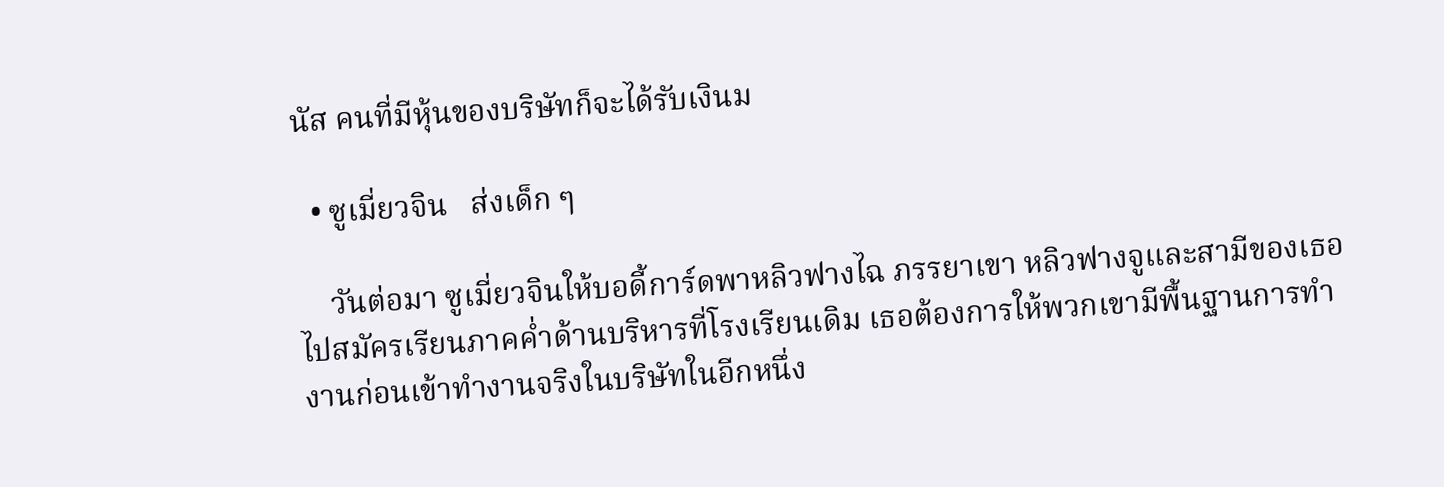นัส คนที่มีหุ้นของบริษัทก็จะได้รับเงินม

  • ซูเมี่ยวจิน   ส่งเด็ก ๆ

    วันต่อมา ซูเมี่ยวจินให้บอดี้การ์ดพาหลิวฟางไฉ ภรรยาเขา หลิวฟางจูและสามีของเธอไปสมัครเรียนภาคค่ำด้านบริหารที่โรงเรียนเดิม เธอต้องการให้พวกเขามีพื้นฐานการทำงานก่อนเข้าทำงานจริงในบริษัทในอีกหนึ่ง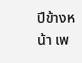ปีข้างหน้า เพ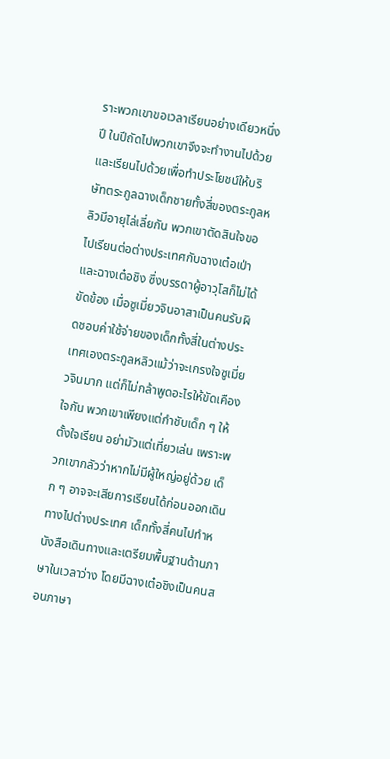ราะพวกเขาขอเวลาเรียนอย่างเดียวหนึ่งปี ในปีถัดไปพวกเขาจึงจะทำงานไปด้วยและเรียนไปด้วยเพื่อทำประโยชน์ให้บริษัทตระกูลฉางเด็กชายทั้งสี่ของตระกูลหลิวมีอายุไล่เลี่ยกัน พวกเขาตัดสินใจขอไปเรียนต่อต่างประเทศกับฉางเต๋อเป่าและฉางเต๋อชิง ซึ่งบรรดาผู้อาวุโสก็ไม่ได้ขัดข้อง เมื่อซูเมี่ยวจินอาสาเป็นคนรับผิดชอบค่าใช้จ่ายของเด็กทั้งสี่ในต่างประเทศเองตระกูลหลิวแม้ว่าจะเกรงใจซูเมี่ยวจินมาก แต่ก็ไม่กล้าพูดอะไรให้ขัดเคืองใจกัน พวกเขาเพียงแต่กำชับเด็ก ๆ ให้ตั้งใจเรียน อย่ามัวแต่เที่ยวเล่น เพราะพวกเขากลัวว่าหากไม่มีผู้ใหญ่อยู่ด้วย เด็ก ๆ อาจจะเสียการเรียนได้ก่อนออกเดินทางไปต่างประเทศ เด็กทั้งสี่คนไปทำหนังสือเดินทางและเตรียมพื้นฐานด้านภาษาในเวลาว่าง โดยมีฉางเต๋อชิงเป็นคนสอนภาษา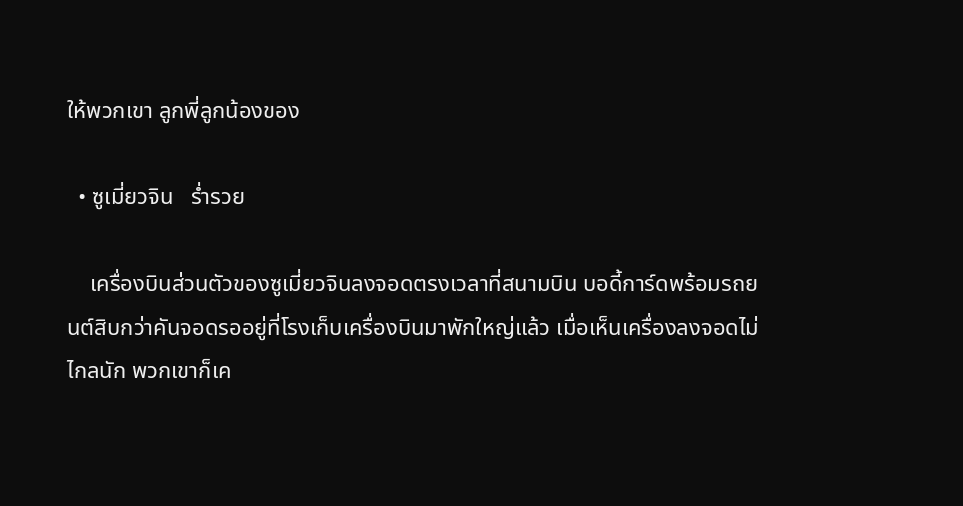ให้พวกเขา ลูกพี่ลูกน้องของ

  • ซูเมี่ยวจิน   ร่ำรวย

    เครื่องบินส่วนตัวของซูเมี่ยวจินลงจอดตรงเวลาที่สนามบิน บอดี้การ์ดพร้อมรถยนต์สิบกว่าคันจอดรออยู่ที่โรงเก็บเครื่องบินมาพักใหญ่แล้ว เมื่อเห็นเครื่องลงจอดไม่ไกลนัก พวกเขาก็เค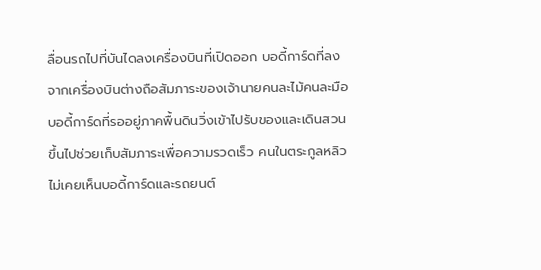ลื่อนรถไปที่บันไดลงเครื่องบินที่เปิดออก บอดี้การ์ดที่ลงจากเครื่องบินต่างถือสัมภาระของเจ้านายคนละไม้คนละมือ บอดี้การ์ดที่รออยู่ภาคพื้นดินวิ่งเข้าไปรับของและเดินสวนขึ้นไปช่วยเก็บสัมภาระเพื่อความรวดเร็ว คนในตระกูลหลิวไม่เคยเห็นบอดี้การ์ดและรถยนต์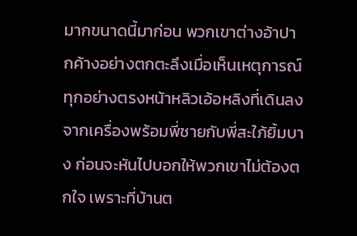มากขนาดนี้มาก่อน พวกเขาต่างอ้าปากค้างอย่างตกตะลึงเมื่อเห็นเหตุการณ์ทุกอย่างตรงหน้าหลิวเอ้อหลิงที่เดินลงจากเครื่องพร้อมพี่ชายกับพี่สะใภ้ยิ้มบาง ก่อนจะหันไปบอกให้พวกเขาไม่ต้องตกใจ เพราะที่บ้านต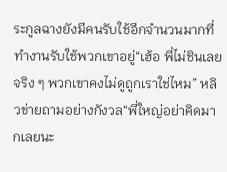ระกูลฉางยังมีคนรับใช้อีกจำนวนมากที่ทำงานรับใช้พวกเขาอยู่“เฮ้อ พี่ไม่ชินเลยจริง ๆ พวกเขาคงไม่ดูถูกเราใช่ไหม” หลิวข่ายถามอย่างกังวล“พี่ใหญ่อย่าคิดมากเลยนะ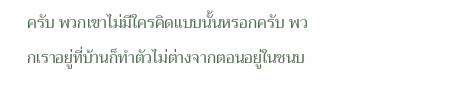ครับ พวกเขาไม่มีใครคิดแบบนั้นหรอกครับ พวกเราอยู่ที่บ้านก็ทำตัวไม่ต่างจากตอนอยู่ในชนบ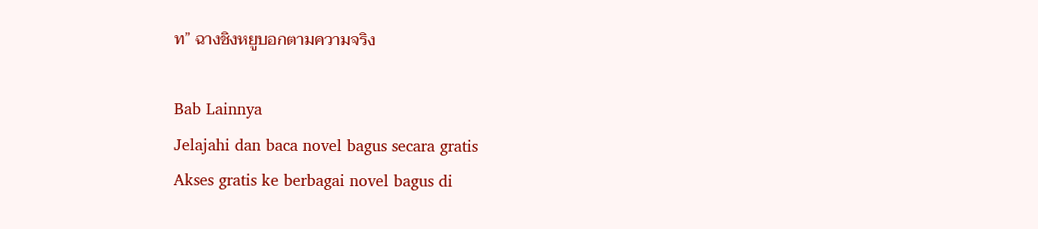ท” ฉางชิงหยูบอกตามความจริง

Bab Lainnya
Jelajahi dan baca novel bagus secara gratis
Akses gratis ke berbagai novel bagus di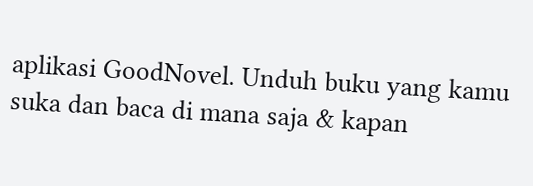aplikasi GoodNovel. Unduh buku yang kamu suka dan baca di mana saja & kapan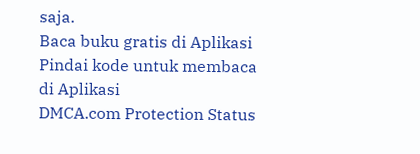saja.
Baca buku gratis di Aplikasi
Pindai kode untuk membaca di Aplikasi
DMCA.com Protection Status